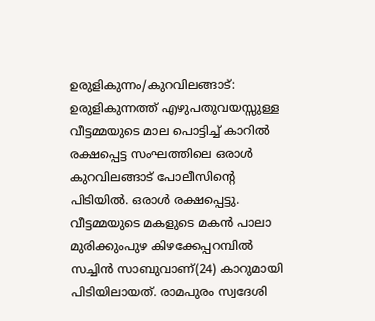ഉരുളികുന്നം/കുറവിലങ്ങാട്: ഉരുളികുന്നത്ത് എഴുപതുവയസ്സുള്ള വീട്ടമ്മയുടെ മാല പൊട്ടിച്ച് കാറിൽ രക്ഷപ്പെട്ട സംഘത്തിലെ ഒരാൾ കുറവിലങ്ങാട് പോലീസിന്റെ പിടിയിൽ. ഒരാൾ രക്ഷപ്പെട്ടു. വീട്ടമ്മയുടെ മകളുടെ മകൻ പാലാ മുരിക്കുംപുഴ കിഴക്കേപ്പറമ്പിൽ സച്ചിൻ സാബുവാണ്(24) കാറുമായി പിടിയിലായത്. രാമപുരം സ്വദേശി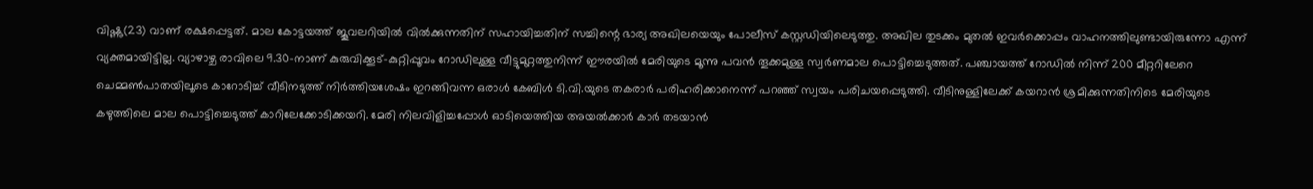വിഷ്ണു(23) വാണ് രക്ഷപ്പെട്ടത്. മാല കോട്ടയത്ത് ജൂവലറിയിൽ വിൽക്കുന്നതിന് സഹായിച്ചതിന് സച്ചിന്റെ ഭാര്യ അഖിലയെയും പോലീസ് കസ്റ്റഡിയിലെടുത്തു. അഖില തുടക്കം മുതൽ ഇവർക്കൊപ്പം വാഹനത്തിലുണ്ടായിരുന്നോ എന്ന് വ്യക്തമായിട്ടില്ല. വ്യാഴാഴ്ച രാവിലെ 9.30-നാണ് കുരുവിക്കൂട്-കുറ്റിപ്പൂവം റോഡിലുള്ള വീട്ടുമുറ്റത്തുനിന്ന് ഈരയിൽ മേരിയുടെ മൂന്നു പവൻ തൂക്കമുള്ള സ്വർണമാല പൊട്ടിച്ചെടുത്തത്. പഞ്ചായത്ത് റോഡിൽ നിന്ന് 200 മീറ്ററിലേറെ ചെമ്മൺപാതയിലൂടെ കാറോടിച്ച് വീടിനടുത്ത് നിർത്തിയശേഷം ഇറങ്ങിവന്ന ഒരാൾ കേബിൾ ടി.വി.യുടെ തകരാർ പരിഹരിക്കാനെന്ന് പറഞ്ഞ് സ്വയം പരിചയപ്പെടുത്തി. വീടിനുള്ളിലേക്ക് കയറാൻ ശ്രമിക്കുന്നതിനിടെ മേരിയുടെ കഴുത്തിലെ മാല പൊട്ടിച്ചെടുത്ത് കാറിലേക്കോടിക്കയറി. മേരി നിലവിളിച്ചപ്പോൾ ഓടിയെത്തിയ അയൽക്കാർ കാർ തടയാൻ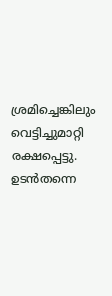ശ്രമിച്ചെങ്കിലും വെട്ടിച്ചുമാറ്റി രക്ഷപ്പെട്ടു. ഉടൻതന്നെ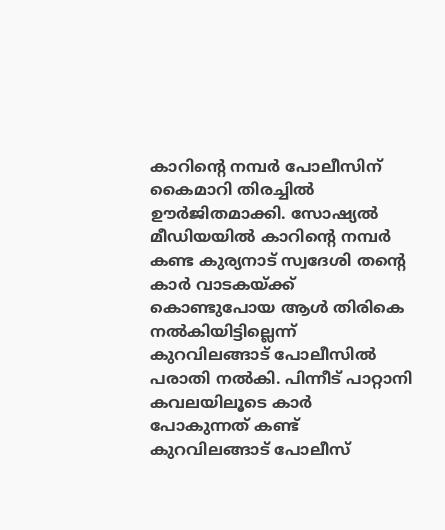കാറിന്റെ നമ്പർ പോലീസിന് കൈമാറി തിരച്ചിൽ ഊർജിതമാക്കി. സോഷ്യൽ മീഡിയയിൽ കാറിന്റെ നമ്പർ കണ്ട കുര്യനാട് സ്വദേശി തന്റെ കാർ വാടകയ്ക്ക് കൊണ്ടുപോയ ആൾ തിരികെ നൽകിയിട്ടില്ലെന്ന് കുറവിലങ്ങാട് പോലീസിൽ പരാതി നൽകി. പിന്നീട് പാറ്റാനി കവലയിലൂടെ കാർ പോകുന്നത് കണ്ട് കുറവിലങ്ങാട് പോലീസ്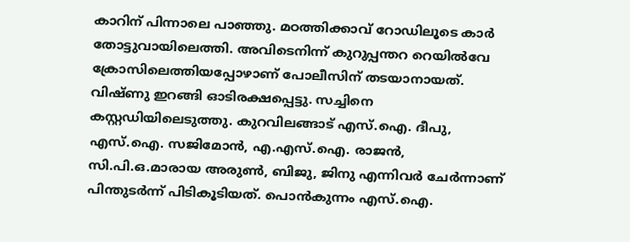കാറിന് പിന്നാലെ പാഞ്ഞു. മഠത്തിക്കാവ് റോഡിലൂടെ കാർ തോട്ടുവായിലെത്തി. അവിടെനിന്ന് കുറുപ്പന്തറ റെയിൽവേ ക്രോസിലെത്തിയപ്പോഴാണ് പോലീസിന് തടയാനായത്. വിഷ്ണു ഇറങ്ങി ഓടിരക്ഷപ്പെട്ടു. സച്ചിനെ കസ്റ്റഡിയിലെടുത്തു. കുറവിലങ്ങാട് എസ്.ഐ. ദീപു, എസ്.ഐ. സജിമോൻ, എ.എസ്.ഐ. രാജൻ, സി.പി.ഒ.മാരായ അരുൺ, ബിജു, ജിനു എന്നിവർ ചേർന്നാണ് പിന്തുടർന്ന് പിടികൂടിയത്. പൊൻകുന്നം എസ്.ഐ.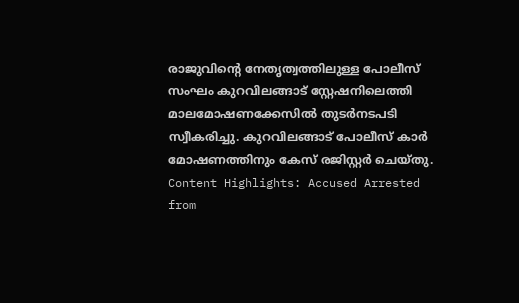രാജുവിന്റെ നേതൃത്വത്തിലുള്ള പോലീസ് സംഘം കുറവിലങ്ങാട് സ്റ്റേഷനിലെത്തി മാലമോഷണക്കേസിൽ തുടർനടപടി സ്വീകരിച്ചു. കുറവിലങ്ങാട് പോലീസ് കാർ മോഷണത്തിനും കേസ് രജിസ്റ്റർ ചെയ്തു. Content Highlights: Accused Arrested
from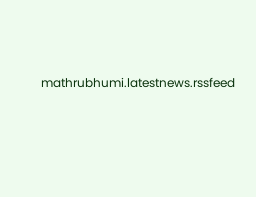mathrubhumi.latestnews.rssfeed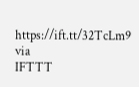https://ift.tt/32TcLm9
via
IFTTT